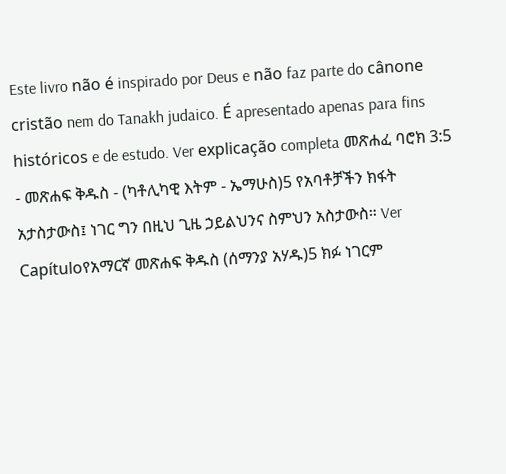Este livro não é inspirado por Deus e não faz parte do cânone cristão nem do Tanakh judaico. É apresentado apenas para fins históricos e de estudo. Ver explicação completa መጽሐፈ ባሮክ 3:5 - መጽሐፍ ቅዱስ - (ካቶሊካዊ እትም - ኤማሁስ)5 የአባቶቻችን ክፋት አታስታውስ፤ ነገር ግን በዚህ ጊዜ ኃይልህንና ስምህን አስታውስ። Ver Capítuloየአማርኛ መጽሐፍ ቅዱስ (ሰማንያ አሃዱ)5 ክፉ ነገርም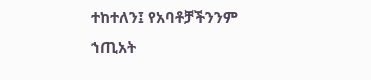ተከተለን፤ የአባቶቻችንንም ኀጢአት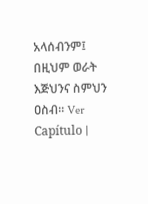አላሰብንም፤ በዚህም ወራት እጅህንና ስምህን ዐስብ። Ver Capítulo |